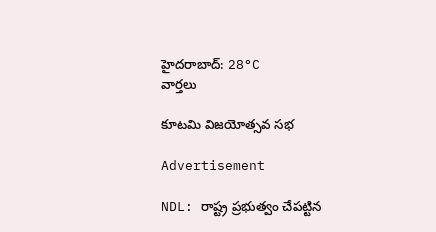హైదరాబాద్: 28°C
వార్తలు

కూటమి విజయోత్సవ సభ

Advertisement

NDL: రాష్ట్ర ప్రభుత్వం చేపట్టిన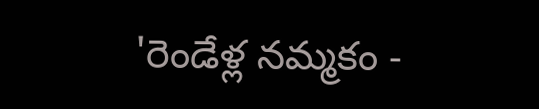'రెండేళ్ల నమ్మకం -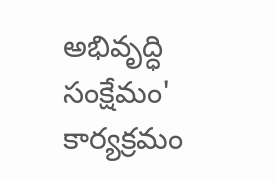అభివృద్ధి సంక్షేమం' కార్యక్రమం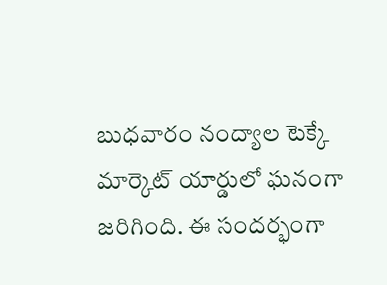బుధవారం నంద్యాల టెక్కే మార్కెట్ యార్డులో ఘనంగా జరిగింది. ఈ సందర్భంగా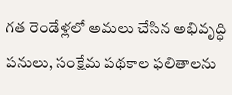గత రెండేళ్లలో అమలు చేసిన అభివృద్ధి పనులు, సంక్షేమ పథకాల ఫలితాలను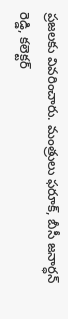ప్రజలకు వివరించారు. మంత్రులు ఫరూక్, బీసీ జనార్ధన్ రెడ్డి, కలెక్టర్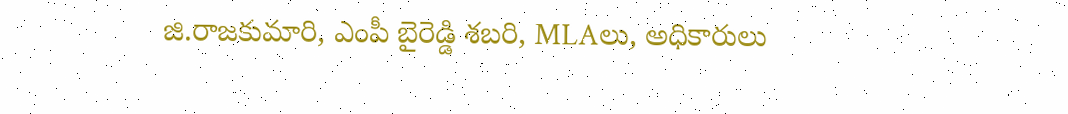జి.రాజకుమారి, ఎంపీ బైరెడ్డి శబరి, MLAలు, అధికారులు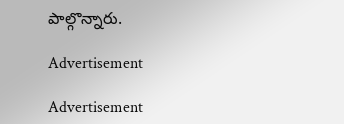పాల్గొన్నారు.

Advertisement

Advertisement